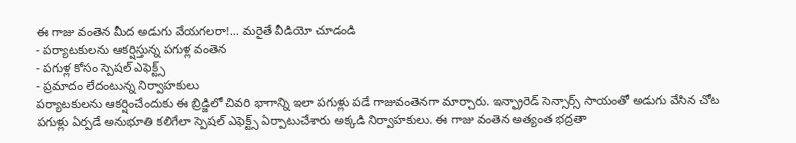ఈ గాజు వంతెన మీద అడుగు వేయగలరా!... మరైతే వీడియో చూడండి
- పర్యాటకులను ఆకర్షిస్తున్న పగుళ్ల వంతెన
- పగుళ్ల కోసం స్పెషల్ ఎఫెక్ట్స్
- ప్రమాదం లేదంటున్న నిర్వాహకులు
పర్యాటకులను ఆకర్షించేందుకు ఈ బ్రిడ్జిలో చివరి భాగాన్ని ఇలా పగుళ్లు పడే గాజువంతెనగా మార్చారు. ఇన్ఫ్రారెడ్ సెన్సార్స్ సాయంతో అడుగు వేసిన చోట పగుళ్లు ఏర్పడే అనుభూతి కలిగేలా స్పెషల్ ఎఫెక్ట్స్ ఏర్పాటుచేశారు అక్కడి నిర్వాహకులు. ఈ గాజు వంతెన అత్యంత భద్రతా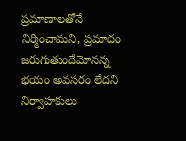ప్రమాణాలతోనే నిర్మించామని, ప్రమాదం జరుగుతుందేమోనన్న భయం అవసరం లేదని నిర్వాహకులు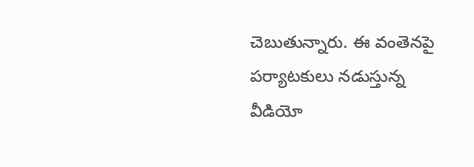చెబుతున్నారు. ఈ వంతెనపై పర్యాటకులు నడుస్తున్న వీడియో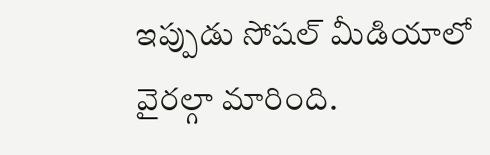ఇప్పుడు సోషల్ మీడియాలో వైరల్గా మారింది.